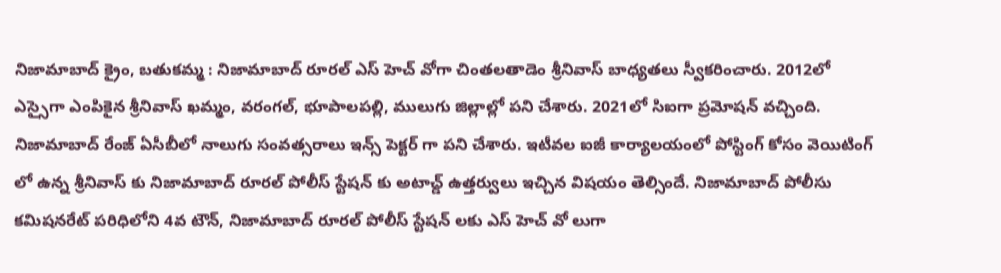నిజామాబాద్ క్రైం, బతుకమ్మ : నిజామాబాద్ రూరల్ ఎస్ హెచ్ వోగా చింతలతాడెం శ్రీనివాస్ బాధ్యతలు స్వీకరించారు. 2012లో ఎస్సైగా ఎంపికైన శ్రీనివాస్ ఖమ్మం, వరంగల్, భూపాలపల్లి, ములుగు జిల్లాల్లో పని చేశారు. 2021లో సిఐగా ప్రమోషన్ వచ్చింది. నిజామాబాద్ రేంజ్ ఏసీబీలో నాలుగు సంవత్సరాలు ఇన్స్ పెక్టర్ గా పని చేశారు. ఇటీవల ఐజీ కార్యాలయంలో పోస్టింగ్ కోసం వెయిటింగ్ లో ఉన్న శ్రీనివాస్ కు నిజామాబాద్ రూరల్ పోలీస్ స్టేషన్ కు అటాచ్డ్ ఉత్తర్వులు ఇచ్చిన విషయం తెల్సిందే. నిజామాబాద్ పోలీసు కమిషనరేట్ పరిధిలోని 4వ టౌన్, నిజామాబాద్ రూరల్ పోలీస్ స్టేషన్ లకు ఎస్ హెచ్ వో లుగా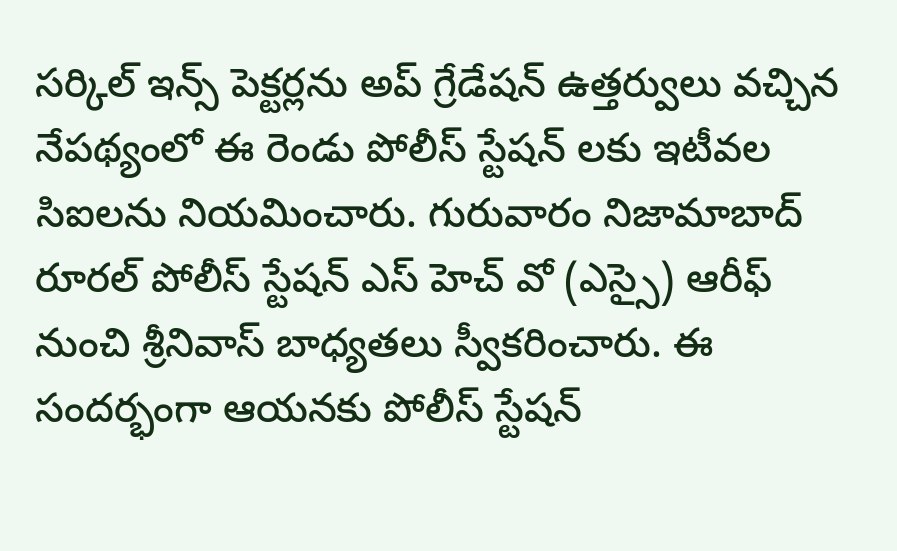సర్కిల్ ఇన్స్ పెక్టర్లను అప్ గ్రేడేషన్ ఉత్తర్వులు వచ్చిన నేపథ్యంలో ఈ రెండు పోలీస్ స్టేషన్ లకు ఇటీవల సిఐలను నియమించారు. గురువారం నిజామాబాద్ రూరల్ పోలీస్ స్టేషన్ ఎస్ హెచ్ వో (ఎస్సై) ఆరీఫ్ నుంచి శ్రీనివాస్ బాధ్యతలు స్వీకరించారు. ఈ సందర్భంగా ఆయనకు పోలీస్ స్టేషన్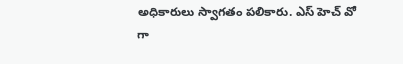అధికారులు స్వాగతం పలికారు. ఎస్ హెచ్ వో గా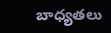బాధ్యతలు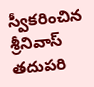స్వీకరించిన శ్రీనివాస్ తదుపరి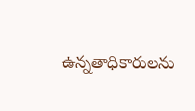ఉన్నతాధికారులను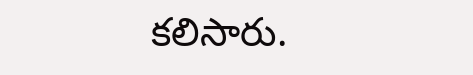కలిసారు.